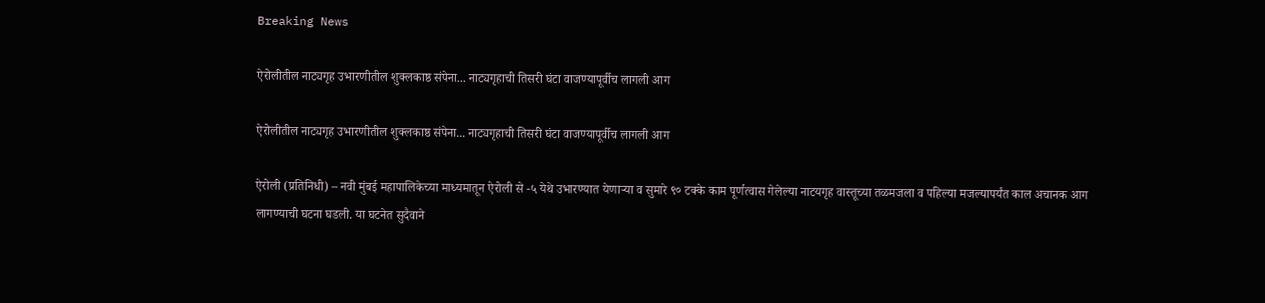Breaking News

ऐरोलीतील नाट्यगृह उभारणीतील शुक्लकाष्ठ संपेना... नाट्यगृहाची तिसरी घंटा वाजण्यापूर्वीच लागली आग

ऐरोलीतील नाट्यगृह उभारणीतील शुक्लकाष्ठ संपेना... नाट्यगृहाची तिसरी घंटा वाजण्यापूर्वीच लागली आग

ऐरोली (प्रतिनिधी) – नवी मुंबई महापालिकेच्या माध्यमातून ऐरोली से -५ येथे उभारण्यात येणाऱ्या व सुमारे ९० टक्के काम पूर्णत्वास गेलेल्या नाटयगृह वास्तूच्या तळमजला व पहिल्या मजल्यापर्यंत काल अचानक आग लागण्याची घटना घडली. या घटनेत सुदैवाने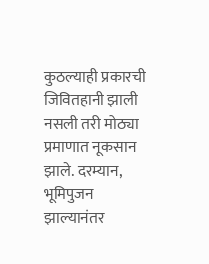कुठल्याही प्रकारची जिवितहानी झाली नसली तरी मोठ्या प्रमाणात नूकसान झाले. दरम्यान, भूमिपुजन झाल्यानंतर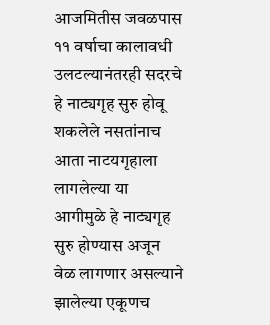आजमितीस जवळपास ११ वर्षाचा कालावधी उलटल्यानंतरही सदरचे हे नाट्यगृह सुरु होवू शकलेले नसतांनाच आता नाटयगृहाला लागलेल्या या आगीमुळे हे नाट्यगृह सुरु होण्यास अजून वेळ लागणार असल्याने झालेल्या एकूणच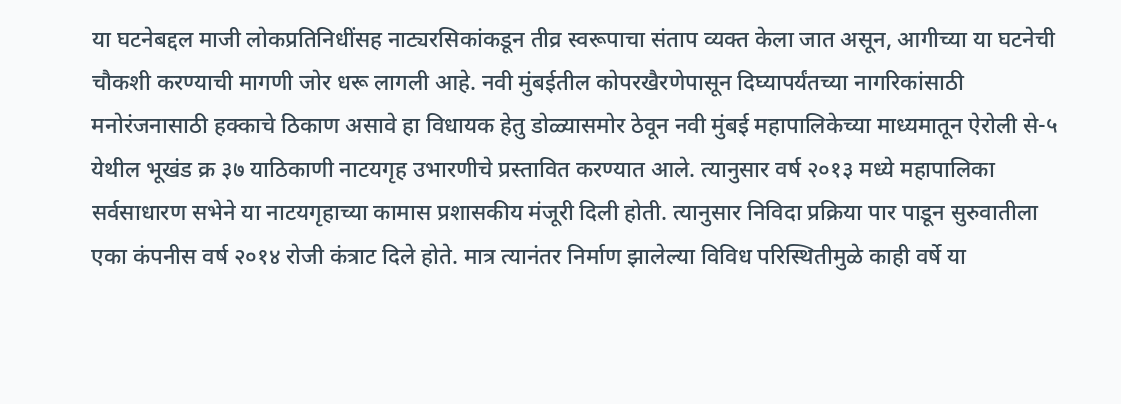या घटनेबद्दल माजी लोकप्रतिनिधींसह नाट्यरसिकांकडून तीव्र स्वरूपाचा संताप व्यक्त केला जात असून, आगीच्या या घटनेची चौकशी करण्याची मागणी जोर धरू लागली आहे. नवी मुंबईतील कोपरखैरणेपासून दिघ्यापर्यंतच्या नागरिकांसाठी मनोरंजनासाठी हक्काचे ठिकाण असावे हा विधायक हेतु डोळ्यासमोर ठेवून नवी मुंबई महापालिकेच्या माध्यमातून ऐरोली से-५ येथील भूखंड क्र ३७ याठिकाणी नाटयगृह उभारणीचे प्रस्तावित करण्यात आले. त्यानुसार वर्ष २०१३ मध्ये महापालिका सर्वसाधारण सभेने या नाटयगृहाच्या कामास प्रशासकीय मंजूरी दिली होती. त्यानुसार निविदा प्रक्रिया पार पाडून सुरुवातीला एका कंपनीस वर्ष २०१४ रोजी कंत्राट दिले होते. मात्र त्यानंतर निर्माण झालेल्या विविध परिस्थितीमुळे काही वर्षे या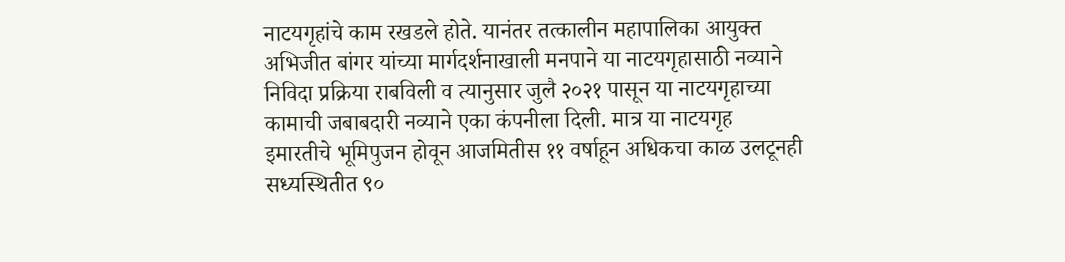नाटयगृहांचे काम रखडले होते. यानंतर तत्कालीन महापालिका आयुक्त अभिजीत बांगर यांच्या मार्गदर्शनाखाली मनपाने या नाटयगृहासाठी नव्याने निविदा प्रक्रिया राबविली व त्यानुसार जुलै २०२१ पासून या नाटयगृहाच्या कामाची जबाबदारी नव्याने एका कंपनीला दिली. मात्र या नाटयगृह इमारतीचे भूमिपुजन होवून आजमितीस ११ वर्षाहून अधिकचा काळ उलटूनही सध्यस्थितीत ९०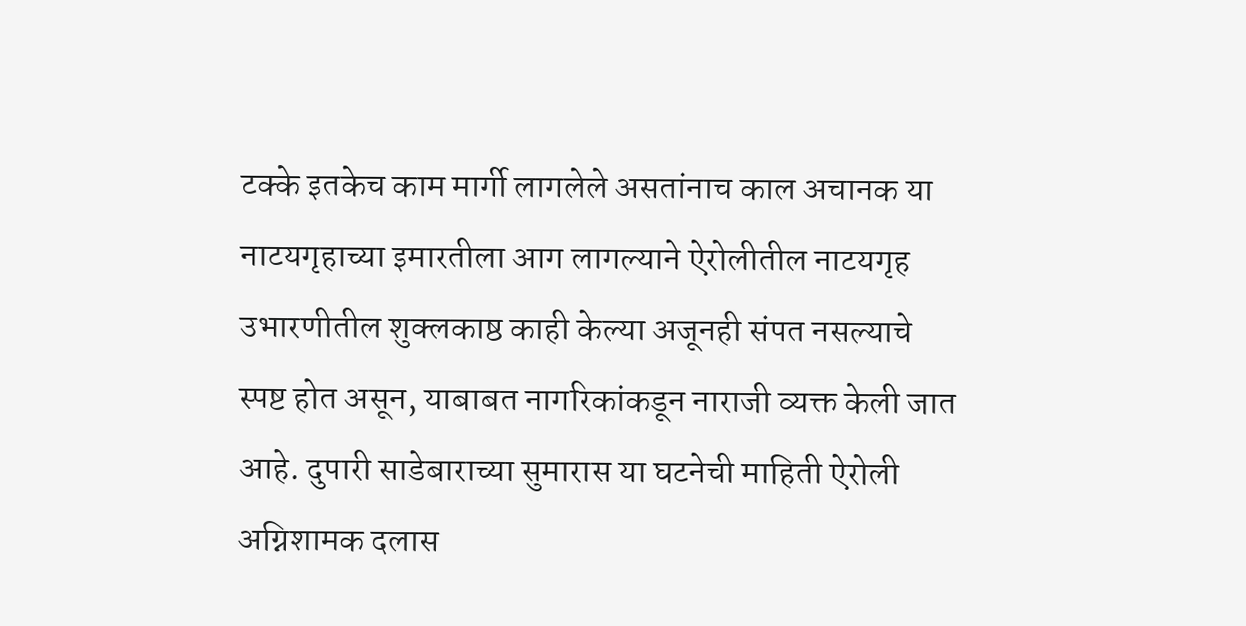टक्के इतकेच काम मार्गी लागलेले असतांनाच काल अचानक या नाटयगृहाच्या इमारतीला आग लागल्याने ऐरोलीतील नाटयगृह उभारणीतील शुक्लकाष्ठ काही केल्या अजूनही संपत नसल्याचे स्पष्ट होत असून, याबाबत नागरिकांकडून नाराजी व्यक्त केली जात आहे. दुपारी साडेबाराच्या सुमारास या घटनेची माहिती ऐरोली अग्निशामक दलास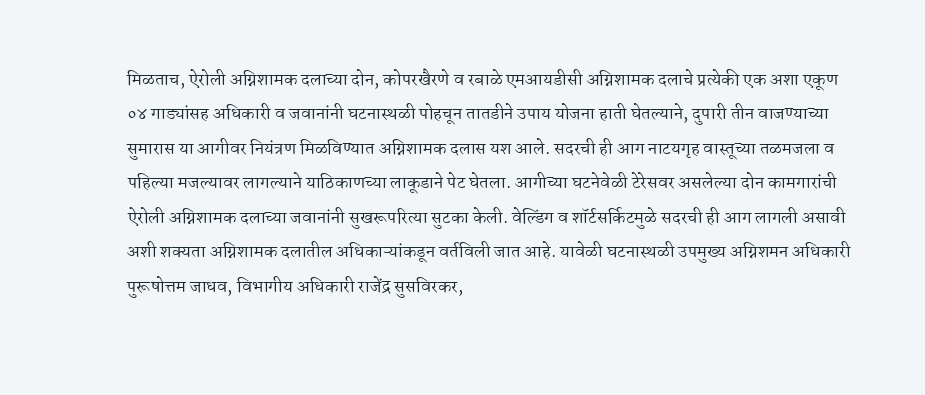मिळताच, ऐरोली अग्निशामक दलाच्या दोन, कोपरखैरणे व रबाळे एमआयडीसी अग्निशामक दलाचे प्रत्येकी एक अशा एकूण ०४ गाड्यांसह अधिकारी व जवानांनी घटनास्थळी पोहचून तातडीने उपाय योजना हाती घेतल्याने, दुपारी तीन वाजण्याच्या सुमारास या आगीवर नियंत्रण मिळविण्यात अग्निशामक दलास यश आले. सदरची ही आग नाटयगृह वास्तूच्या तळमजला व पहिल्या मजल्यावर लागल्याने याठिकाणच्या लाकूडाने पेट घेतला. आगीच्या घटनेवेळी टेरेसवर असलेल्या दोन कामगारांची ऐरोली अग्निशामक दलाच्या जवानांनी सुखरूपरित्या सुटका केली. वेल्डिंग व शॉर्टसर्किटमुळे सदरची ही आग लागली असावी अशी शक्यता अग्निशामक दलातील अधिकाऱ्यांकडून वर्तविली जात आहे. यावेळी घटनास्थळी उपमुख्य अग्निशमन अधिकारी पुरूषोत्तम जाधव, विभागीय अधिकारी राजेंद्र सुसविरकर,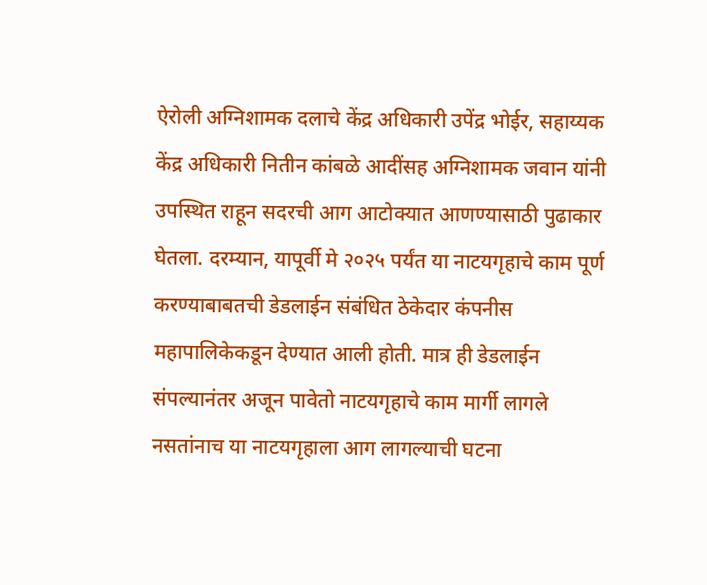ऐरोली अग्निशामक दलाचे केंद्र अधिकारी उपेंद्र भोईर, सहाय्यक केंद्र अधिकारी नितीन कांबळे आदींसह अग्निशामक जवान यांनी उपस्थित राहून सदरची आग आटोक्यात आणण्यासाठी पुढाकार घेतला. दरम्यान, यापूर्वी मे २०२५ पर्यंत या नाटयगृहाचे काम पूर्ण करण्याबाबतची डेडलाईन संबंधित ठेकेदार कंपनीस महापालिकेकडून देण्यात आली होती. मात्र ही डेडलाईन संपल्यानंतर अजून पावेतो नाटयगृहाचे काम मार्गी लागले नसतांनाच या नाटयगृहाला आग लागल्याची घटना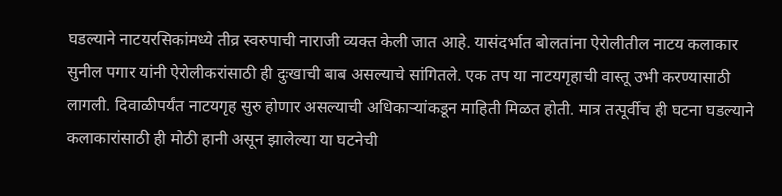घडल्याने नाटयरसिकांमध्ये तीव्र स्वरुपाची नाराजी व्यक्त केली जात आहे. यासंदर्भात बोलतांना ऐरोलीतील नाटय कलाकार सुनील पगार यांनी ऐरोलीकरांसाठी ही दुःखाची बाब असल्याचे सांगितले. एक तप या नाटयगृहाची वास्तू उभी करण्यासाठी लागली. दिवाळीपर्यंत नाटयगृह सुरु होणार असल्याची अधिकाऱ्यांकडून माहिती मिळत होती. मात्र तत्पूर्वीच ही घटना घडल्याने कलाकारांसाठी ही मोठी हानी असून झालेल्या या घटनेची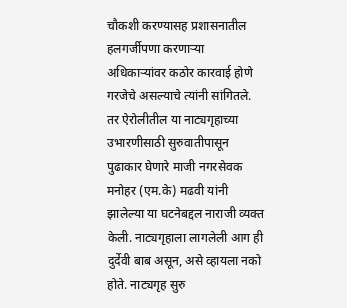चौकशी करण्यासह प्रशासनातील हलगर्जीपणा करणाऱ्या अधिकाऱ्यांवर कठोर कारवाई होणे गरजेचे असल्याचे त्यांनी सांगितले. तर ऐरोलीतील या नाट्यगृहाच्या उभारणीसाठी सुरुवातीपासून पुढाकार घेणारे माजी नगरसेवक मनोहर (एम.के) मढवी यांनी झालेल्या या घटनेबद्दल नाराजी व्यक्त केली. नाट्यगृहाला लागलेली आग ही दुर्देवी बाब असून, असे व्हायला नको होते. नाट्यगृह सुरु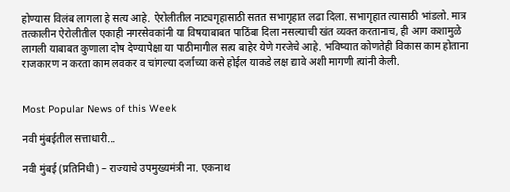होण्यास विलंब लागला हे सत्य आहे. ऐरोलीतील नाट्यगृहासाठी सतत सभागृहात लढा दिला. सभागृहात त्यासाठी भांडलो. मात्र तत्कालीन ऐरोलीतील एकाही नगरसेवकांनी या विषयाबाबत पाठिंबा दिला नसल्याची खंत व्यक्त करतानाच, ही आग कशामुळे लागली याबाबत कुणाला दोष देण्यापेक्षा या पाठीमागील सत्य बाहेर येणे गरजेचे आहे. भविष्यात कोणतेही विकास काम होताना राजकारण न करता काम लवकर व चांगल्या दर्जाच्या कसे होईल याकडे लक्ष द्यावे अशी मागणी त्यांनी केली.


Most Popular News of this Week

नवी मुंबईतील सत्ताधारी...

नवी मुंबई (प्रतिनिधी) – राज्याचे उपमुख्यमंत्री ना. एकनाथ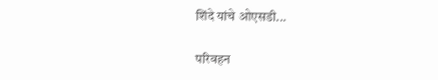शिंदे यांचे ओएसडी...

परिवहन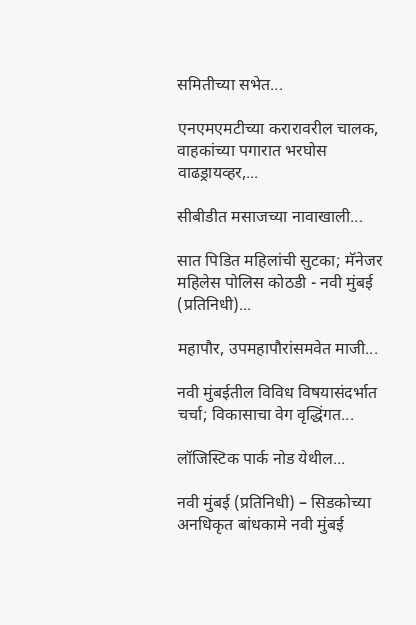समितीच्या सभेत...

एनएमएमटीच्या करारावरील चालक, वाहकांच्या पगारात भरघोस वाढड्रायव्हर,...

सीबीडीत मसाजच्या नावाखाली...

सात पिडित महिलांची सुटका; मॅनेजर महिलेस पोलिस कोठडी - नवी मुंबई (प्रतिनिधी)...

महापौर, उपमहापौरांसमवेत माजी...

नवी मुंबईतील विविध विषयासंदर्भात चर्चा; विकासाचा वेग वृद्धिंगत...

लॉजिस्टिक पार्क नोड येथील...

नवी मुंबई (प्रतिनिधी) – सिडकोच्या अनधिकृत बांधकामे नवी मुंबई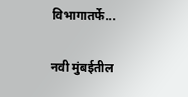विभागातर्फे...

नवी मुंबईतील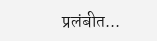प्रलंबीत...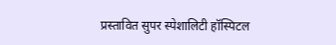प्रस्तावित सुपर स्पेशालिटी हॉस्पिटल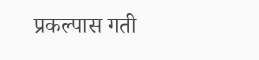प्रकल्पास गती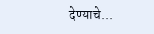देण्याचे...